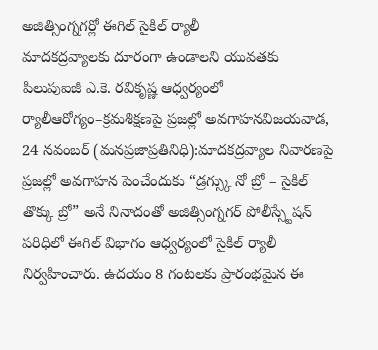అజిత్సింగ్నగర్లో ఈగిల్ సైకిల్ ర్యాలీ
మాదకద్రవ్యాలకు దూరంగా ఉండాలని యువతకు పిలుపుఐజీ ఎ.కె. రవికృష్ణ ఆధ్వర్యంలో ర్యాలీఆరోగ్యం–క్రమశిక్షణపై ప్రజల్లో అవగాహనవిజయవాడ, 24 నవంబర్ (మనప్రజాప్రతినిధి):మాదకద్రవ్యాల నివారణపై ప్రజల్లో అవగాహన పెంచేందుకు “డ్రగ్స్కు నో బ్రో – సైకిల్ తొక్కు బ్రో” అనే నినాదంతో అజిత్సింగ్నగర్ పోలీస్స్టేషన్ పరిధిలో ఈగిల్ విభాగం ఆధ్వర్యంలో సైకిల్ ర్యాలీ నిర్వహించారు. ఉదయం 8 గంటలకు ప్రారంభమైన ఈ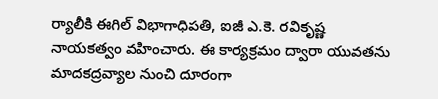ర్యాలీకి ఈగిల్ విభాగాధిపతి, ఐజీ ఎ.కె. రవికృష్ణ నాయకత్వం వహించారు. ఈ కార్యక్రమం ద్వారా యువతను మాదకద్రవ్యాల నుంచి దూరంగా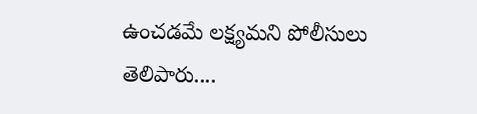ఉంచడమే లక్ష్యమని పోలీసులు తెలిపారు....